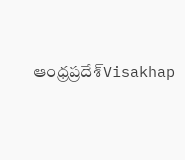ఆంధ్రప్రదేశ్‌Visakhap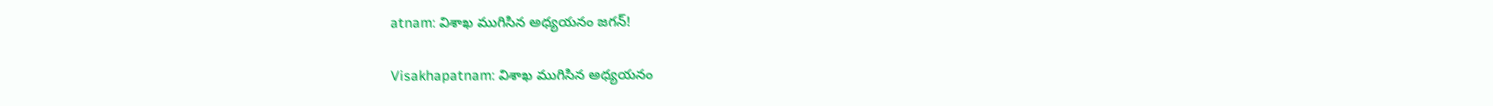atnam: విశాఖ ముగిసిన అధ్యయనం జగన్!

Visakhapatnam: విశాఖ ముగిసిన అధ్యయనం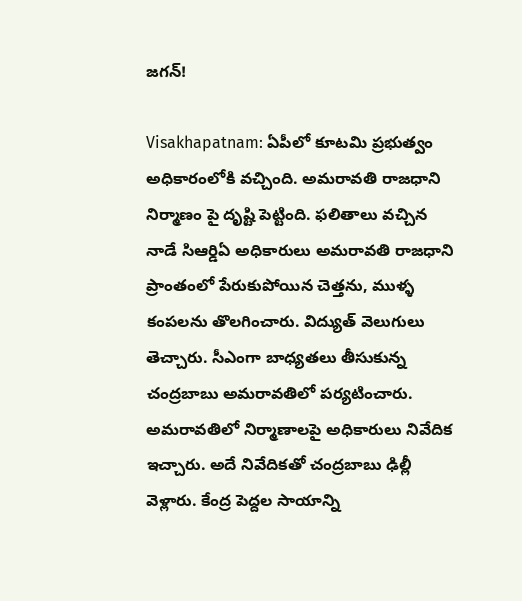జగన్!

Visakhapatnam: ఏపీలో కూటమి ప్రభుత్వం అధికారంలోకి వచ్చింది. అమరావతి రాజధాని నిర్మాణం పై దృష్టి పెట్టింది. ఫలితాలు వచ్చిన నాడే సిఆర్డిఏ అధికారులు అమరావతి రాజధాని ప్రాంతంలో పేరుకుపోయిన చెత్తను, ముళ్ళ కంపలను తొలగించారు. విద్యుత్ వెలుగులు తెచ్చారు. సీఎంగా బాధ్యతలు తీసుకున్న చంద్రబాబు అమరావతిలో పర్యటించారు. అమరావతిలో నిర్మాణాలపై అధికారులు నివేదిక ఇచ్చారు. అదే నివేదికతో చంద్రబాబు ఢిల్లీ వెళ్లారు. కేంద్ర పెద్దల సాయాన్ని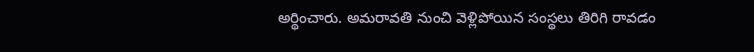అర్థించారు. అమరావతి నుంచి వెళ్లిపోయిన సంస్థలు తిరిగి రావడం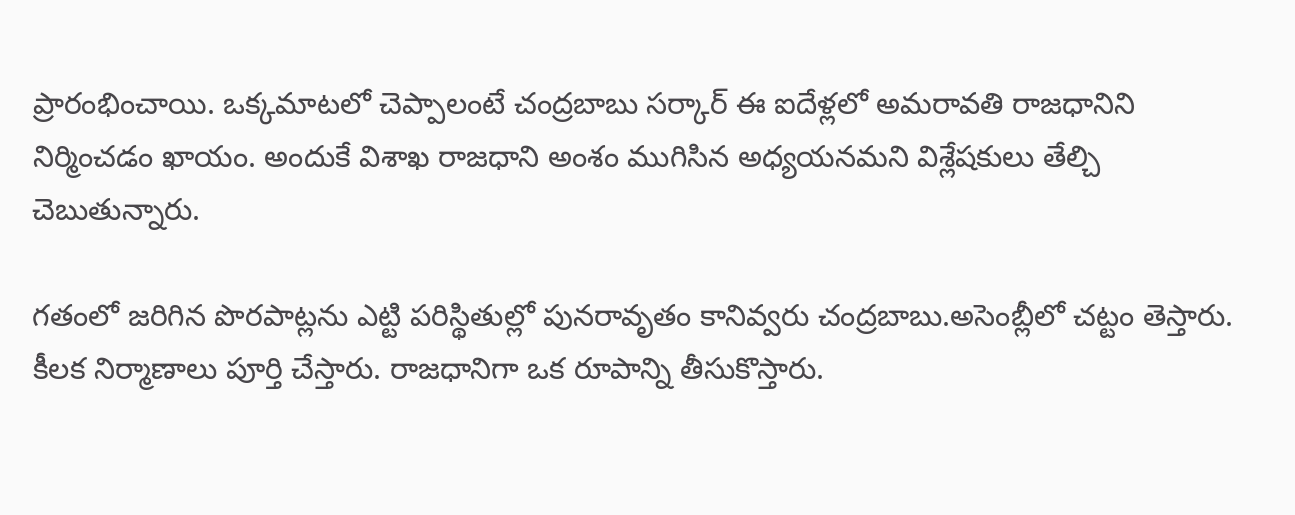ప్రారంభించాయి. ఒక్కమాటలో చెప్పాలంటే చంద్రబాబు సర్కార్ ఈ ఐదేళ్లలో అమరావతి రాజధానిని నిర్మించడం ఖాయం. అందుకే విశాఖ రాజధాని అంశం ముగిసిన అధ్యయనమని విశ్లేషకులు తేల్చి చెబుతున్నారు.

గతంలో జరిగిన పొరపాట్లను ఎట్టి పరిస్థితుల్లో పునరావృతం కానివ్వరు చంద్రబాబు.అసెంబ్లీలో చట్టం తెస్తారు. కీలక నిర్మాణాలు పూర్తి చేస్తారు. రాజధానిగా ఒక రూపాన్ని తీసుకొస్తారు.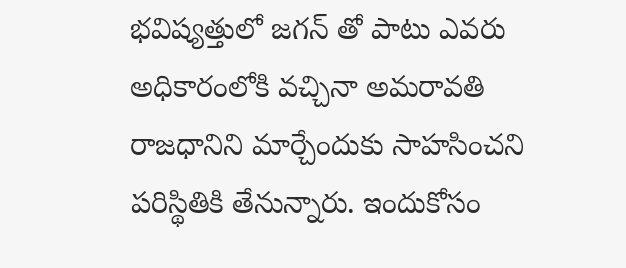భవిష్యత్తులో జగన్ తో పాటు ఎవరు అధికారంలోకి వచ్చినా అమరావతి రాజధానిని మార్చేందుకు సాహసించని పరిస్థితికి తేనున్నారు. ఇందుకోసం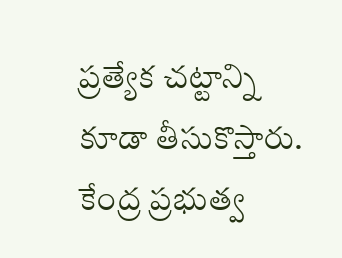ప్రత్యేక చట్టాన్ని కూడా తీసుకొస్తారు. కేంద్ర ప్రభుత్వ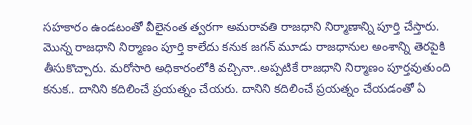సహకారం ఉండటంతో వీలైనంత త్వరగా అమరావతి రాజధాని నిర్మాణాన్ని పూర్తి చేస్తారు. మొన్న రాజధాని నిర్మాణం పూర్తి కాలేదు కనుక జగన్ మూడు రాజధానుల అంశాన్ని తెరపైకి తీసుకొచ్చారు. మరోసారి అధికారంలోకి వచ్చినా..అప్పటికే రాజధాని నిర్మాణం పూర్తవుతుంది కనుక.. దానిని కదిలించే ప్రయత్నం చేయరు. దానిని కదిలించే ప్రయత్నం చేయడంతో ఏ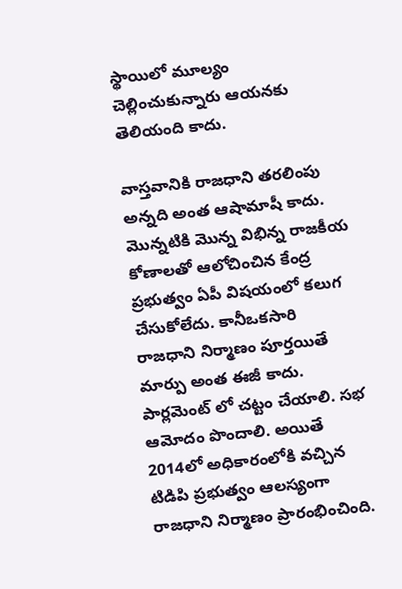స్థాయిలో మూల్యం చెల్లించుకున్నారు ఆయనకు తెలియంది కాదు.

వాస్తవానికి రాజధాని తరలింపు అన్నది అంత ఆషామాషీ కాదు. మొన్నటికి మొన్న విభిన్న రాజకీయ కోణాలతో ఆలోచించిన కేంద్ర ప్రభుత్వం ఏపీ విషయంలో కలుగ చేసుకోలేదు. కానీఒకసారి రాజధాని నిర్మాణం పూర్తయితే మార్పు అంత ఈజీ కాదు. పార్లమెంట్ లో చట్టం చేయాలి. సభ ఆమోదం పొందాలి. అయితే 2014లో అధికారంలోకి వచ్చిన టిడిపి ప్రభుత్వం ఆలస్యంగా రాజధాని నిర్మాణం ప్రారంభించింది.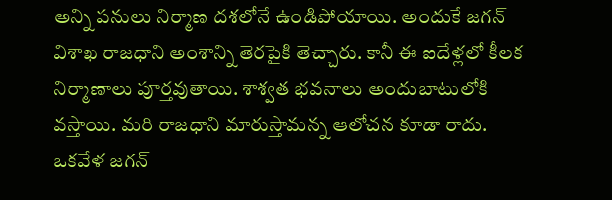అన్ని పనులు నిర్మాణ దశలోనే ఉండిపోయాయి. అందుకే జగన్ విశాఖ రాజధాని అంశాన్ని తెరపైకి తెచ్చారు. కానీ ఈ ఐదేళ్లలో కీలక నిర్మాణాలు పూర్తవుతాయి. శాశ్వత భవనాలు అందుబాటులోకి వస్తాయి. మరి రాజధాని మారుస్తామన్న ఆలోచన కూడా రాదు. ఒకవేళ జగన్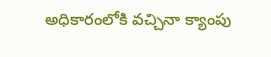అధికారంలోకి వచ్చినా క్యాంపు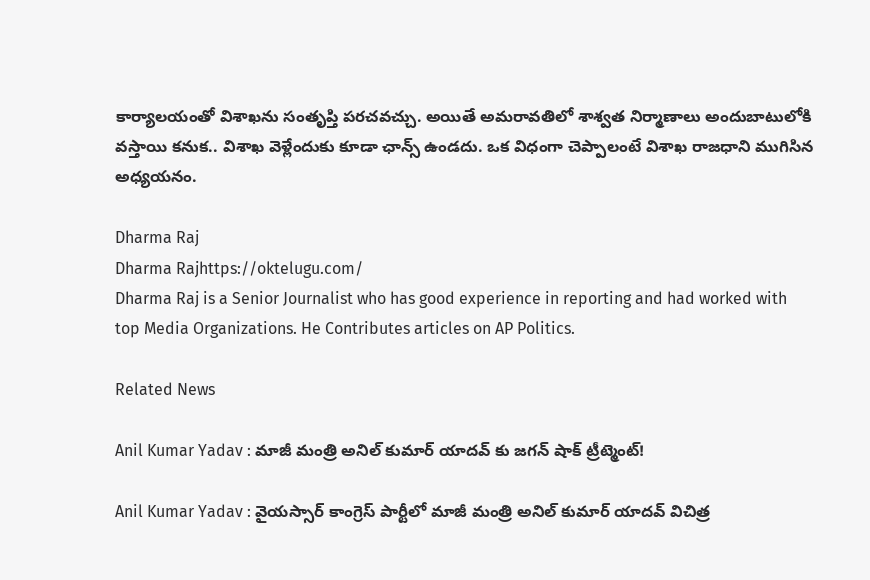కార్యాలయంతో విశాఖను సంతృప్తి పరచవచ్చు. అయితే అమరావతిలో శాశ్వత నిర్మాణాలు అందుబాటులోకి వస్తాయి కనుక.. విశాఖ వెళ్లేందుకు కూడా ఛాన్స్ ఉండదు. ఒక విధంగా చెప్పాలంటే విశాఖ రాజధాని ముగిసిన అధ్యయనం.

Dharma Raj
Dharma Rajhttps://oktelugu.com/
Dharma Raj is a Senior Journalist who has good experience in reporting and had worked with top Media Organizations. He Contributes articles on AP Politics.

Related News

Anil Kumar Yadav : మాజీ మంత్రి అనిల్ కుమార్ యాదవ్ కు జగన్ షాక్ ట్రీట్మెంట్!

Anil Kumar Yadav : వైయస్సార్ కాంగ్రెస్ పార్టీలో మాజీ మంత్రి అనిల్ కుమార్ యాదవ్ విచిత్ర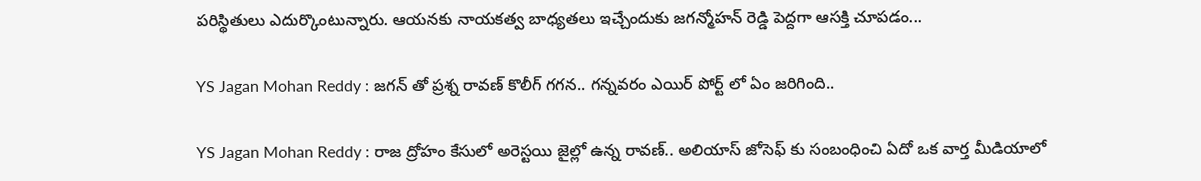పరిస్థితులు ఎదుర్కొంటున్నారు. ఆయనకు నాయకత్వ బాధ్యతలు ఇచ్చేందుకు జగన్మోహన్ రెడ్డి పెద్దగా ఆసక్తి చూపడం...

YS Jagan Mohan Reddy : జగన్ తో ప్రశ్న రావణ్ కొలీగ్ గగన.. గన్నవరం ఎయిర్ పోర్ట్ లో ఏం జరిగింది..

YS Jagan Mohan Reddy : రాజ ద్రోహం కేసులో అరెస్టయి జైల్లో ఉన్న రావణ్.. అలియాస్ జోసెఫ్ కు సంబంధించి ఏదో ఒక వార్త మీడియాలో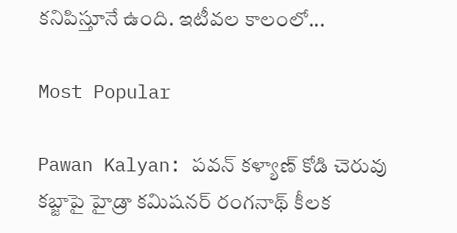కనిపిస్తూనే ఉంది. ఇటీవల కాలంలో...

Most Popular

Pawan Kalyan: పవన్ కళ్యాణ్ కోడి చెరువు కబ్జాపై హైడ్రా కమిషనర్ రంగనాథ్ కీలక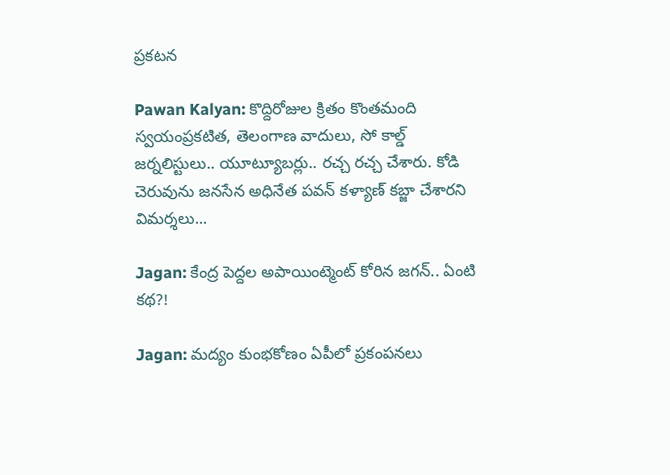ప్రకటన

Pawan Kalyan: కొద్దిరోజుల క్రితం కొంతమంది స్వయంప్రకటిత, తెలంగాణ వాదులు, సో కాల్డ్ జర్నలిస్టులు.. యూట్యూబర్లు.. రచ్చ రచ్చ చేశారు. కోడి చెరువును జనసేన అధినేత పవన్ కళ్యాణ్ కబ్జా చేశారని విమర్శలు...

Jagan: కేంద్ర పెద్దల అపాయింట్మెంట్ కోరిన జగన్.. ఏంటి కథ?!

Jagan: మద్యం కుంభకోణం ఏపీలో ప్రకంపనలు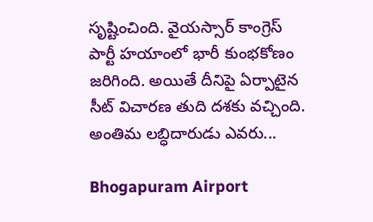సృష్టించింది. వైయస్సార్ కాంగ్రెస్ పార్టీ హయాంలో భారీ కుంభకోణం జరిగింది. అయితే దీనిపై ఏర్పాటైన సీట్ విచారణ తుది దశకు వచ్చింది. అంతిమ లబ్ధిదారుడు ఎవరు...

Bhogapuram Airport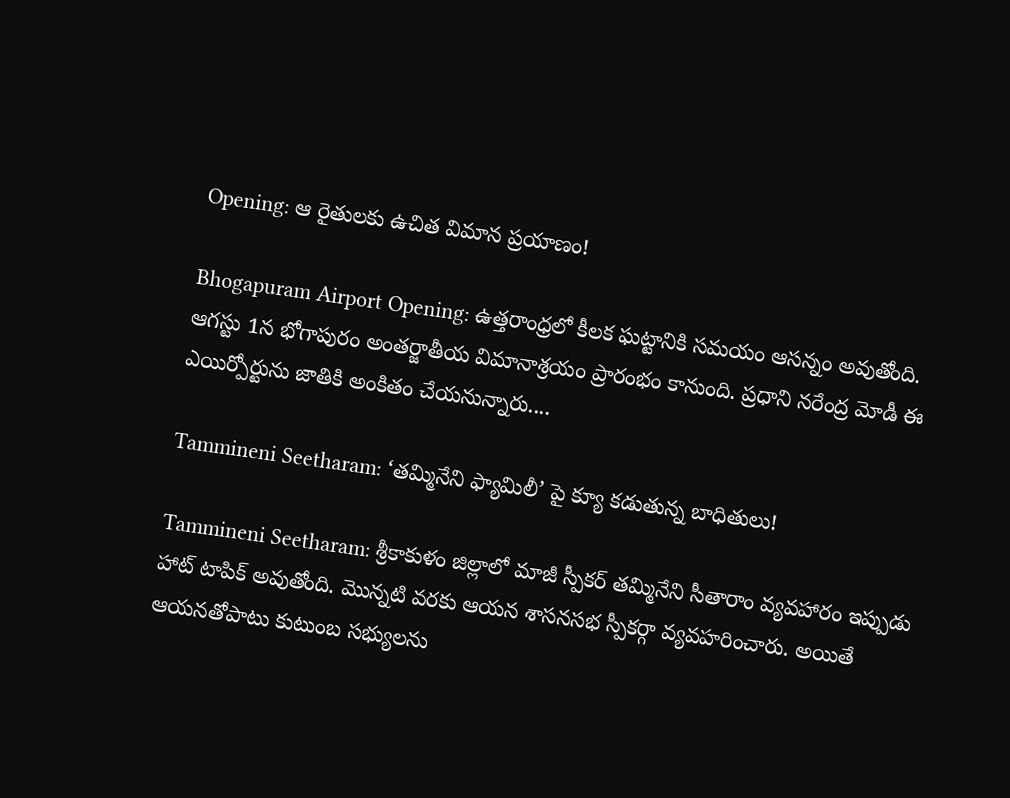Opening: ఆ రైతులకు ఉచిత విమాన ప్రయాణం!

Bhogapuram Airport Opening: ఉత్తరాంధ్రలో కీలక ఘట్టానికి సమయం ఆసన్నం అవుతోంది. ఆగస్టు 1న భోగాపురం అంతర్జాతీయ విమానాశ్రయం ప్రారంభం కానుంది. ప్రధాని నరేంద్ర మోడీ ఈ ఎయిర్పోర్టును జాతికి అంకితం చేయనున్నారు....

Tammineni Seetharam: ‘తమ్మినేని ఫ్యామిలీ’ పై క్యూ కడుతున్న బాధితులు!

Tammineni Seetharam: శ్రీకాకుళం జిల్లాలో మాజీ స్పీకర్ తమ్మినేని సీతారాం వ్యవహారం ఇప్పుడు హాట్ టాపిక్ అవుతోంది. మొన్నటి వరకు ఆయన శాసనసభ స్పీకర్గా వ్యవహరించారు. అయితే ఆయనతోపాటు కుటుంబ సభ్యులను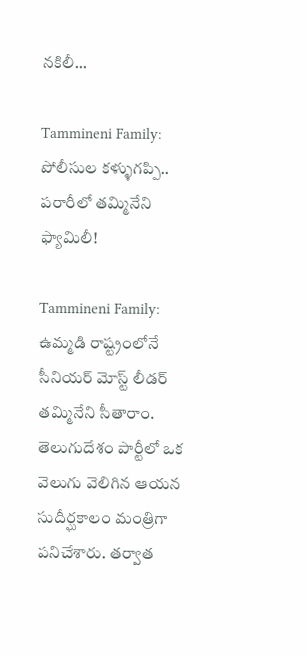నకిలీ...

Tammineni Family: పోలీసుల కళ్ళుగప్పి.. పరారీలో తమ్మినేని ఫ్యామిలీ!

Tammineni Family: ఉమ్మడి రాష్ట్రంలోనే సీనియర్ మోస్ట్ లీడర్ తమ్మినేని సీతారాం. తెలుగుదేశం పార్టీలో ఒక వెలుగు వెలిగిన ఆయన సుదీర్ఘకాలం మంత్రిగా పనిచేశారు. తర్వాత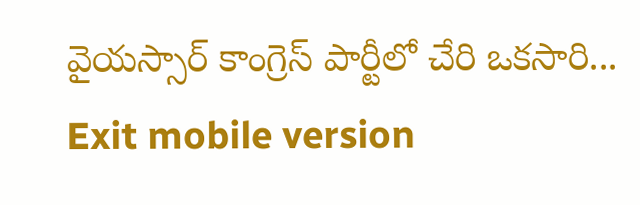వైయస్సార్ కాంగ్రెస్ పార్టీలో చేరి ఒకసారి...
Exit mobile version